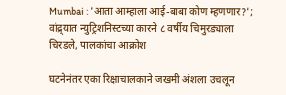Mumbai : 'आता आम्हाला आई-बाबा कोण म्हणणार?'; वांद्र्यात न्युट्रिशनिस्टच्या कारने ८ वर्षीय चिमुरड्याला चिरडले, पालकांचा आक्रोश

घटनेनंतर एका रिक्षाचालकाने जखमी अंशला उचलून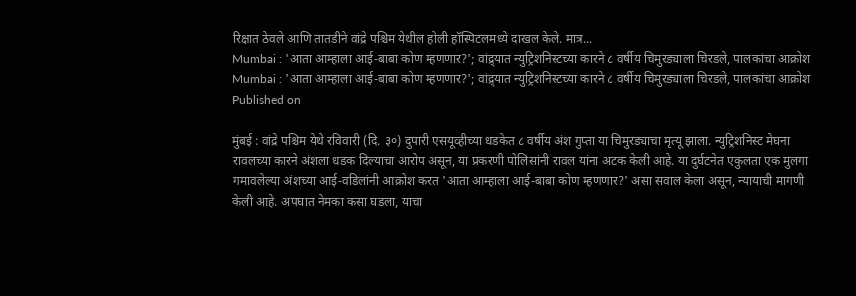रिक्षात ठेवले आणि तातडीने वांद्रे पश्चिम येथील होली हॉस्पिटलमध्ये दाखल केले. मात्र...
Mumbai : 'आता आम्हाला आई-बाबा कोण म्हणणार?'; वांद्र्यात न्युट्रिशनिस्टच्या कारने ८ वर्षीय चिमुरड्याला चिरडले, पालकांचा आक्रोश
Mumbai : 'आता आम्हाला आई-बाबा कोण म्हणणार?'; वांद्र्यात न्युट्रिशनिस्टच्या कारने ८ वर्षीय चिमुरड्याला चिरडले, पालकांचा आक्रोश
Published on

मुंबई : वांद्रे पश्चिम येथे रविवारी (दि. ३०) दुपारी एसयूव्हीच्या धडकेत ८ वर्षीय अंश गुप्ता या चिमुरड्याचा मृत्यू झाला. न्युट्रिशनिस्ट मेघना रावलच्या कारने अंशला धडक दिल्याचा आरोप असून, या प्रकरणी पोलिसांनी रावल यांना अटक केली आहे. या दुर्घटनेत एकुलता एक मुलगा गमावलेल्या अंशच्या आई-वडिलांनी आक्रोश करत 'आता आम्हाला आई-बाबा कोण म्हणणार?' असा सवाल केला असून, न्यायाची मागणी केली आहे. अपघात नेमका कसा घडला, याचा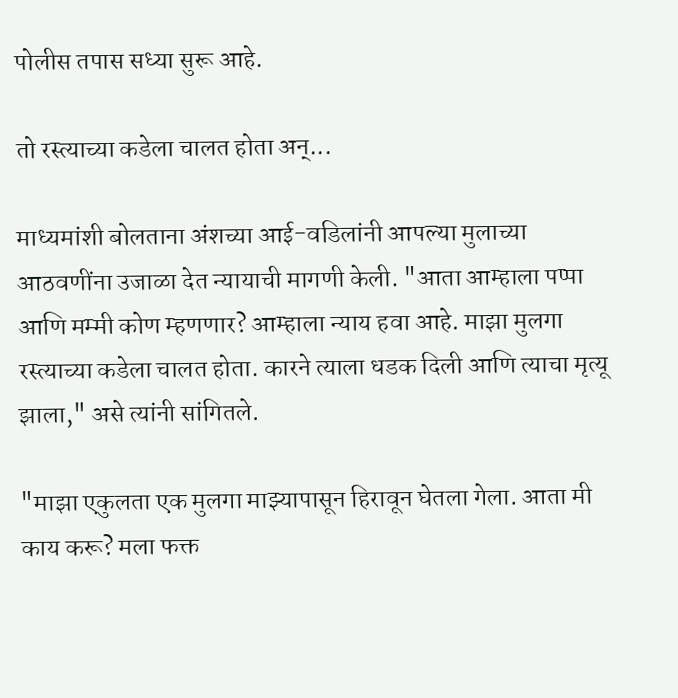पोलीस तपास सध्या सुरू आहे.

तो रस्त्याच्या कडेला चालत होता अन्...

माध्यमांशी बोलताना अंशच्या आई-वडिलांनी आपल्या मुलाच्या आठवणींना उजाळा देत न्यायाची मागणी केली. "आता आम्हाला पप्पा आणि मम्मी कोण म्हणणार? आम्हाला न्याय हवा आहे. माझा मुलगा रस्त्याच्या कडेला चालत होता. कारने त्याला धडक दिली आणि त्याचा मृत्यू झाला," असे त्यांनी सांगितले.

"माझा एकुलता एक मुलगा माझ्यापासून हिरावून घेतला गेला. आता मी काय करू? मला फक्त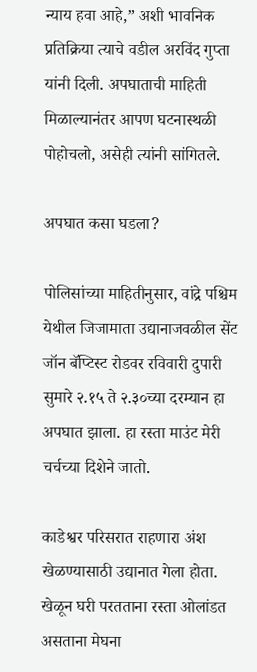न्याय हवा आहे,” अशी भावनिक प्रतिक्रिया त्याचे वडील अरविंद गुप्ता यांनी दिली. अपघाताची माहिती मिळाल्यानंतर आपण घटनास्थळी पोहोचलो, असेही त्यांनी सांगितले.

अपघात कसा घडला?

पोलिसांच्या माहितीनुसार, वांद्रे पश्चिम येथील जिजामाता उद्यानाजवळील सेंट जॉन बॅप्टिस्ट रोडवर रविवारी दुपारी सुमारे २.१५ ते २.३०च्या दरम्यान हा अपघात झाला. हा रस्ता माउंट मेरी चर्चच्या दिशेने जातो.

काडेश्वर परिसरात राहणारा अंश खेळण्यासाठी उद्यानात गेला होता. खेळून घरी परतताना रस्ता ओलांडत असताना मेघना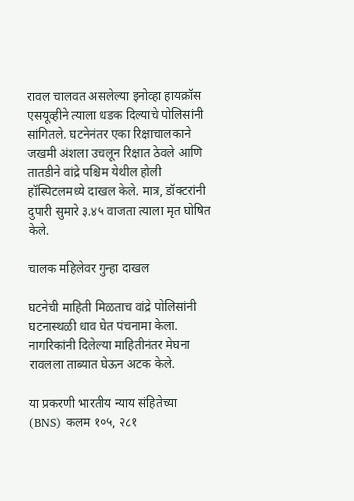रावल चालवत असलेल्या इनोव्हा हायक्रॉस एसयूव्हीने त्याला धडक दिल्याचे पोलिसांनी सांगितले. घटनेनंतर एका रिक्षाचालकाने जखमी अंशला उचलून रिक्षात ठेवले आणि तातडीने वांद्रे पश्चिम येथील होली हॉस्पिटलमध्ये दाखल केले. मात्र, डॉक्टरांनी दुपारी सुमारे ३.४५ वाजता त्याला मृत घोषित केले.

चालक महिलेवर गुन्हा दाखल

घटनेची माहिती मिळताच वांद्रे पोलिसांनी घटनास्थळी धाव घेत पंचनामा केला. नागरिकांनी दिलेल्या माहितीनंतर मेघना रावलला ताब्यात घेऊन अटक केले.

या प्रकरणी भारतीय न्याय संहितेच्या (BNS) कलम १०५, २८१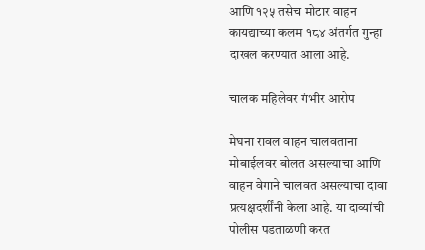आणि १२५ तसेच मोटार वाहन कायद्याच्या कलम १८४ अंतर्गत गुन्हा दाखल करण्यात आला आहे.

चालक महिलेवर गंभीर आरोप

मेघना रावल वाहन चालवताना मोबाईलवर बोलत असल्याचा आणि वाहन वेगाने चालवत असल्याचा दावा प्रत्यक्षदर्शींनी केला आहे. या दाव्यांची पोलीस पडताळणी करत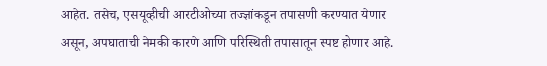आहेत. तसेच, एसयूव्हीची आरटीओच्या तज्ज्ञांकडून तपासणी करण्यात येणार असून, अपघाताची नेमकी कारणे आणि परिस्थिती तपासातून स्पष्ट होणार आहे.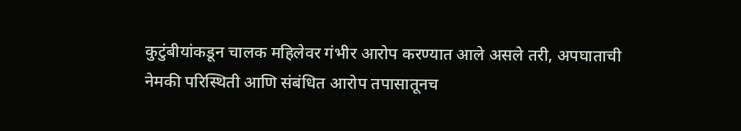कुटुंबीयांकडून चालक महिलेवर गंभीर आरोप करण्यात आले असले तरी, अपघाताची नेमकी परिस्थिती आणि संबंधित आरोप तपासातूनच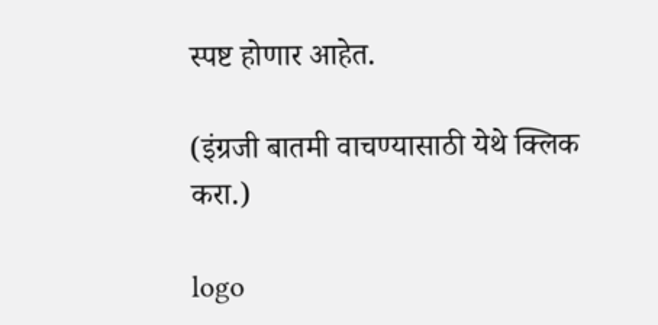स्पष्ट होणार आहेत.

(इंग्रजी बातमी वाचण्यासाठी येथे क्लिक करा.)

logo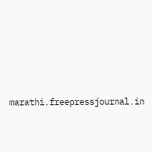marathi.freepressjournal.in